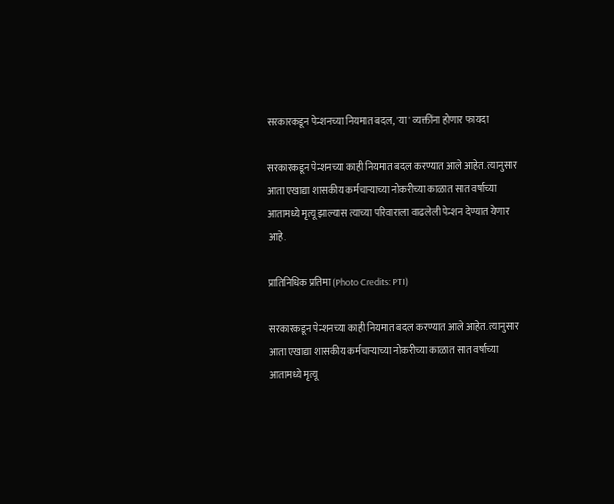सरकारकडून पेन्शनच्या नियमात बदल, 'या' व्यक्तींना होणार फायदा

सरकारकडून पेन्शनच्या काही नियमात बदल करण्यात आले आहेत. त्यानुसार आता एखाद्या शासकीय कर्मचाऱ्याच्या नोकरीच्या काळात सात वर्षाच्या आतामध्ये मृत्यू झाल्यास त्याच्या परिवाराला वाढलेली पेन्शन देण्यात येणार आहे.

प्रातिनिधिक प्रतिमा (Photo Credits: PTI)

सरकारकडून पेन्शनच्या काही नियमात बदल करण्यात आले आहेत. त्यानुसार आता एखाद्या शासकीय कर्मचाऱ्याच्या नोकरीच्या काळात सात वर्षाच्या आतामध्ये मृत्यू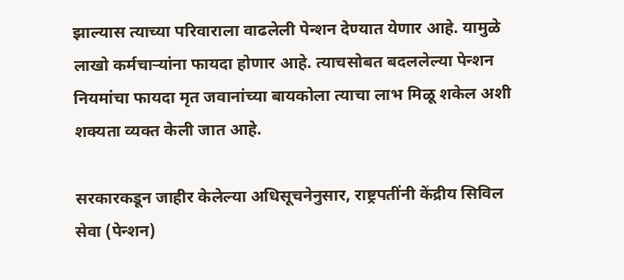झाल्यास त्याच्या परिवाराला वाढलेली पेन्शन देण्यात येणार आहे. यामुळे लाखो कर्मचाऱ्यांना फायदा होणार आहे. त्याचसोबत बदललेल्या पेन्शन नियमांचा फायदा मृत जवानांच्या बायकोला त्याचा लाभ मिळू शकेल अशी शक्यता व्यक्त केली जात आहे.

सरकारकडून जाहीर केलेल्या अधिसूचनेनुसार, राष्ट्रपतींनी केंद्रीय सिविल सेवा (पेन्शन)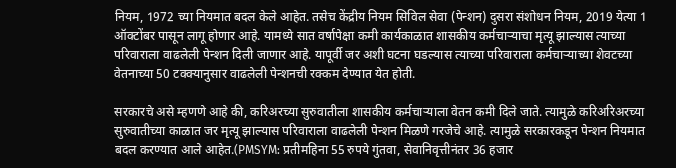नियम, 1972 च्या नियमात बदल केले आहेत. तसेच केंद्रीय नियम सिविल सेवा (पेन्शन) दुसरा संशोधन नियम, 2019 येत्या 1 ऑक्टोंबर पासून लागू होणार आहे. यामध्ये सात वर्षापेक्षा कमी कार्यकाळात शासकीय कर्मचाऱ्याचा मृत्यू झाल्यास त्याच्या परिवाराला वाढलेली पेन्शन दिली जाणार आहे. यापूर्वी जर अशी घटना घडल्यास त्याच्या परिवाराला कर्मचाऱ्याच्या शेवटच्या वेतनाच्या 50 टक्क्यानुसार वाढलेली पेन्शनची रक्कम देण्यात येत होती.

सरकारचे असे म्हणणे आहे की, करिअरच्या सुरुवातीला शासकीय कर्मचाऱ्याला वेतन कमी दिले जाते. त्यामुळे करिअरिअरच्या सुरुवातीच्या काळात जर मृत्यू झाल्यास परिवाराला वाढलेली पेन्शन मिळणे गरजेचे आहे. त्यामुळे सरकारकडून पेन्शन नियमात बदल करण्यात आले आहेत.(PMSYM: प्रतीमहिना 55 रुपये गुंतवा, सेवानिवृत्तीनंतर 36 हजार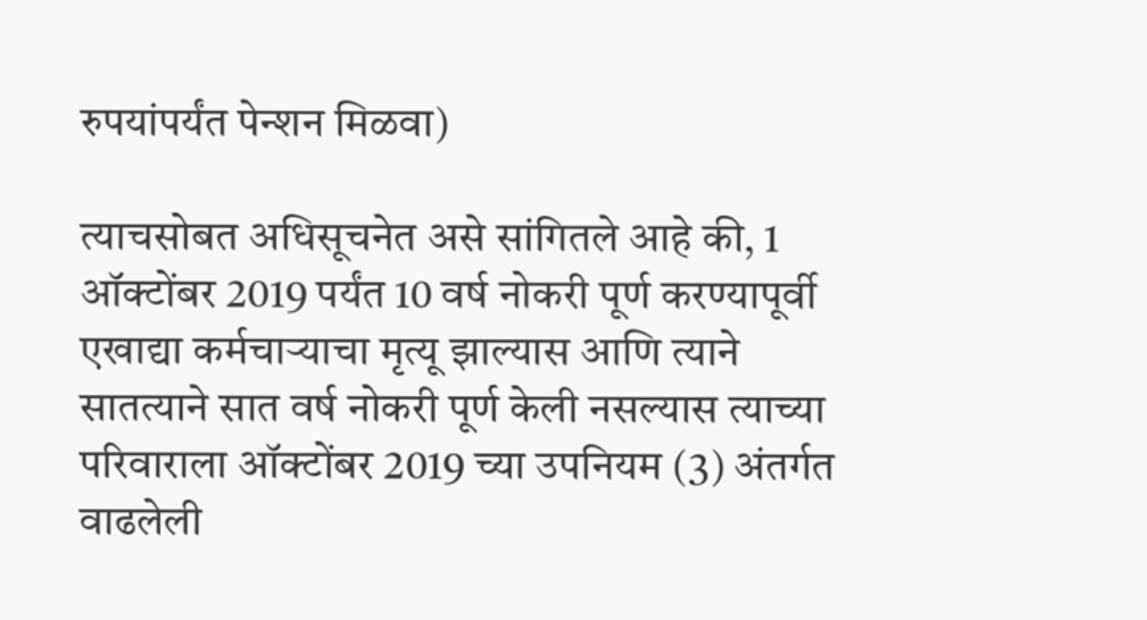रुपयांपर्यंत पेन्शन मिळवा)

त्याचसोबत अधिसूचनेत असे सांगितले आहे की, 1 ऑक्टोंबर 2019 पर्यंत 10 वर्ष नोकरी पूर्ण करण्यापूर्वी एखाद्या कर्मचाऱ्याचा मृत्यू झाल्यास आणि त्याने सातत्याने सात वर्ष नोकरी पूर्ण केली नसल्यास त्याच्या परिवाराला ऑक्टोंबर 2019 च्या उपनियम (3) अंतर्गत वाढलेली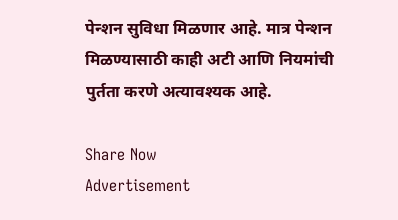पेन्शन सुविधा मिळणार आहे. मात्र पेन्शन मिळण्यासाठी काही अटी आणि नियमांची पुर्तता करणे अत्यावश्यक आहे.

Share Now
Advertisement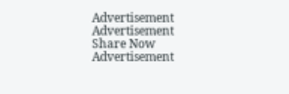Advertisement
Advertisement
Share Now
Advertisement